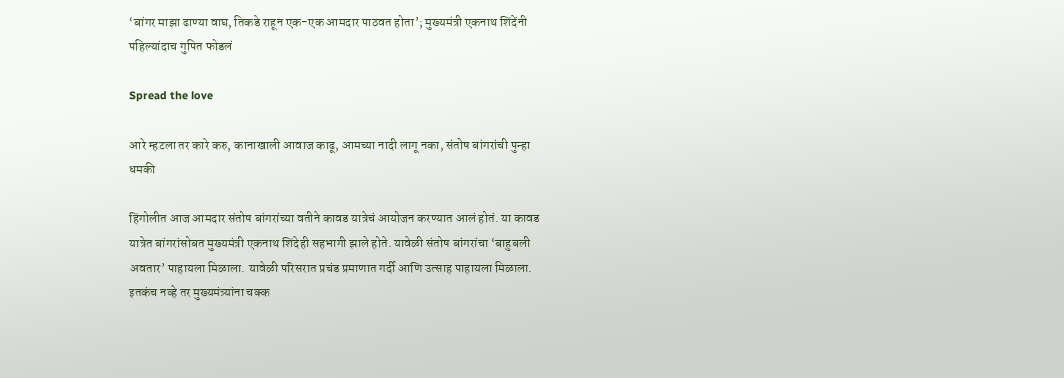‘बांगर माझा ढाण्या वाघ, तिकडे राहून एक-एक आमदार पाठवत होता’; मुख्यमंत्री एकनाथ शिंदेंनी पहिल्यांदाच गुपित फोडलं

Spread the love

आरे म्हटला तर कारे करु, कानाखाली आवाज काढू, आमच्या नादी लागू नका, संतोष बांगरांची पुन्हा धमकी

हिंगोलीत आज आमदार संतोष बांगरांच्या वतीने कावड यात्रेचं आयोजन करण्यात आलं होतं. या कावड यात्रेत बांगरांसोबत मुख्यमंत्री एकनाथ शिंदेही सहभागी झाले होते. यावेळी संतोष बांगरांचा ‘बाहुबली अवतार’ पाहायला मिळाला. यावेळी परिसरात प्रचंड प्रमाणात गर्दी आणि उत्साह पाहायला मिळाला. इतकंच नव्हे तर मुख्यमंत्र्यांना चक्क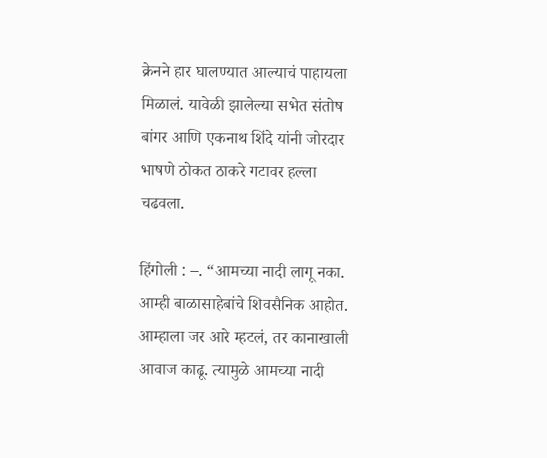क्रेनने हार घालण्यात आल्याचं पाहायला मिळालं. यावेळी झालेल्या सभेत संतोष बांगर आणि एकनाथ शिंदे यांनी जोरदार भाषणे ठोकत ठाकरे गटावर हल्ला चढवला.

हिंगोली : –. “आमच्या नादी लागू नका. आम्ही बाळासाहेबांचे शिवसैनिक आहोत. आम्हाला जर आरे म्हटलं, तर कानाखाली आवाज काढू. त्यामुळे आमच्या नादी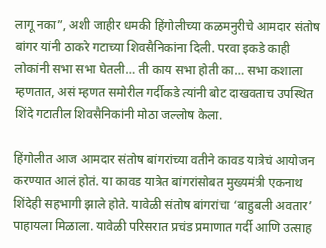लागू नका”, अशी जाहीर धमकी हिंगोलीच्या कळमनुरीचे आमदार संतोष बांगर यांनी ठाकरे गटाच्या शिवसैनिकांना दिली. परवा इकडे काही लोकांनी सभा सभा घेतली… ती काय सभा होती का… सभा कशाला म्हणतात, असं म्हणत समोरील गर्दीकडे त्यांनी बोट दाखवताच उपस्थित शिंदे गटातील शिवसैनिकांनी मोठा जल्लोष केला.

हिंगोलीत आज आमदार संतोष बांगरांच्या वतीने कावड यात्रेचं आयोजन करण्यात आलं होतं. या कावड यात्रेत बांगरांसोबत मुख्यमंत्री एकनाथ शिंदेही सहभागी झाले होते. यावेळी संतोष बांगरांचा ‘बाहुबली अवतार’ पाहायला मिळाला. यावेळी परिसरात प्रचंड प्रमाणात गर्दी आणि उत्साह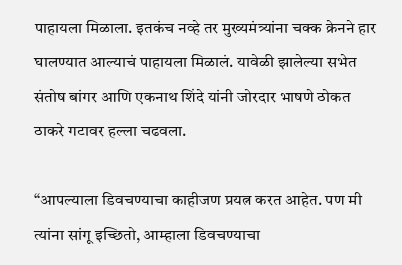पाहायला मिळाला. इतकंच नव्हे तर मुख्यमंत्र्यांना चक्क क्रेनने हार घालण्यात आल्याचं पाहायला मिळालं. यावेळी झालेल्या सभेत संतोष बांगर आणि एकनाथ शिंदे यांनी जोरदार भाषणे ठोकत ठाकरे गटावर हल्ला चढवला.

“आपल्याला डिवचण्याचा काहीजण प्रयत्न करत आहेत. पण मी त्यांना सांगू इच्छितो, आम्हाला डिवचण्याचा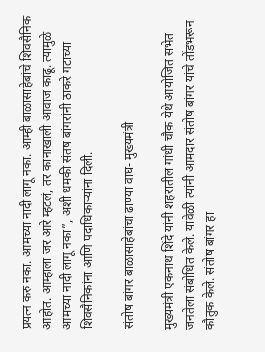प्रयत्न करु नका. आमच्या नादी लागू नका. आम्ही बाळासाहेबांचे शिवसैनिक आहोत. आम्हाला जर आरे म्हटलं, तर कानाखाली आवाज काढू. त्यामुळे आमच्या नादी लागू नका”, अशी धमकी संतष बांगरांनी ठाकरे गटाच्या शिवसैनिकांना आणि पदाधिकाऱ्यांना दिली.

संतोष बांगर बाळासाहेबांचा ढाण्या वाघ- मुख्यमंत्री

मुख्यमंत्री एकनाथ शिंदे यांनी शहरातील गांधी चौक येथे आयोजित सभेत जनतेला संबोधित केले. यावेळी त्यांनी आमदार संतोष बांगर यांचे तोंडभरून कौतुक केले. संतोष बांगर हा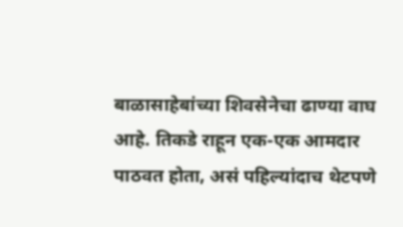बाळासाहेबांच्या शिवसेनेचा ढाण्या वाघ आहे. तिकडे राहून एक-एक आमदार पाठवत होता, असं पहिल्यांदाच थेटपणे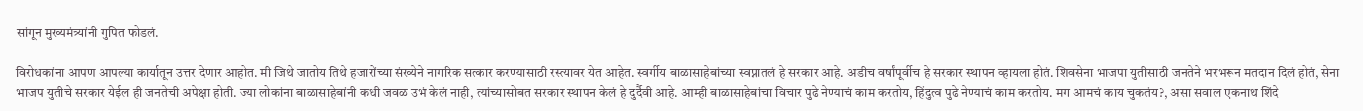सांगून मुख्यमंत्र्यांनी गुपित फोडलं.

विरोधकांना आपण आपल्या कार्यातून उत्तर देणार आहोत. मी जिथे जातोय तिथे हजारोंच्या संख्येने नागरिक सत्कार करण्यासाठी रस्त्यावर येत आहेत. स्वर्गीय बाळासाहेबांच्या स्वप्नातलं हे सरकार आहे. अडीच वर्षांपूर्वीच हे सरकार स्थापन व्हायला होतं. शिवसेना भाजपा युतीसाठी जनतेने भरभरून मतदान दिलं होतं, सेना भाजप युतीचे सरकार येईल ही जनतेची अपेक्षा होती. ज्या लोकांना बाळासाहेबांनी कधी जवळ उभं केलं नाही, त्यांच्यासोबत सरकार स्थापन केलं हे दुर्दैवी आहे. आम्ही बाळासाहेबांचा विचार पुढे नेण्याचं काम करतोय, हिंदुत्व पुढे नेण्याचं काम करतोय. मग आमचं काय चुकतंय?, असा सवाल एकनाथ शिंदे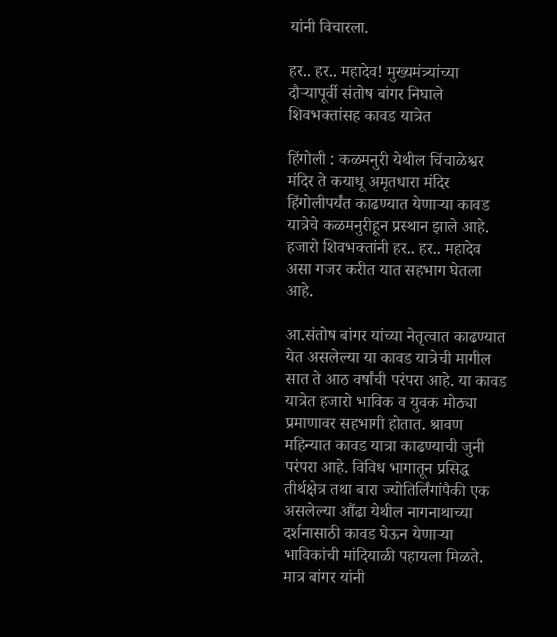यांनी विचारला.

हर.. हर.. महादेव! मुख्यमंत्र्यांच्या दौऱ्यापूर्वी संतोष बांगर निघाले शिवभक्तांसह कावड यात्रेत

हिंगोली : कळमनुरी येथील चिंचाळेश्वर मंदिर ते कयाधू अमृतधारा मंदिर हिंगोलीपर्यंत काढण्यात येणाऱ्या कावड यात्रेचे कळमनुरीहून प्रस्थान झाले आहे. हजारो शिवभक्तांनी हर.. हर.. महादेव असा गजर करीत यात सहभाग घेतला आहे.

आ.संतोष बांगर यांच्या नेतृत्वात काढण्यात येत असलेल्या या कावड यात्रेची मागील सात ते आठ वर्षांची परंपरा आहे. या कावड यात्रेत हजारो भाविक व युवक मोठ्या प्रमाणावर सहभागी होतात. श्रावण महिन्यात कावड यात्रा काढण्याची जुनी परंपरा आहे. विविध भागातून प्रसिद्ध तीर्थक्षेत्र तथा बारा ज्योतिर्लिंगांपैकी एक असलेल्या औंढा येथील नागनाथाच्या दर्शनासाठी कावड घेऊन येणाऱ्या भाविकांची मांदियाळी पहायला मिळते. मात्र बांगर यांनी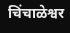चिंचाळेश्वर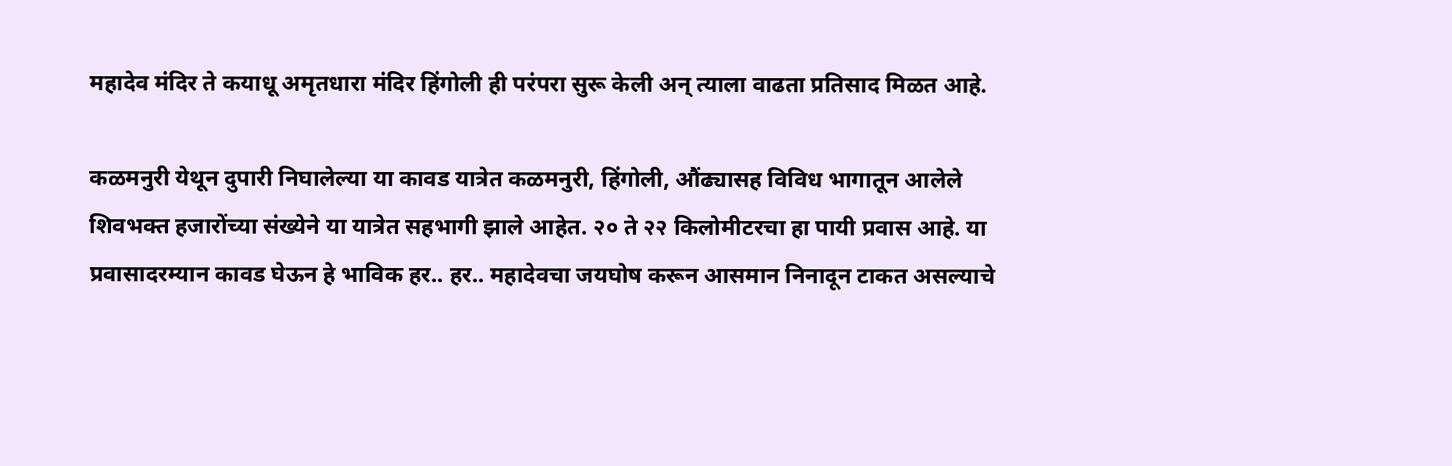महादेव मंदिर ते कयाधू अमृतधारा मंदिर हिंगोली ही परंपरा सुरू केली अन् त्याला वाढता प्रतिसाद मिळत आहे.

कळमनुरी येथून दुपारी निघालेल्या या कावड यात्रेत कळमनुरी, हिंगोली, औंढ्यासह विविध भागातून आलेले शिवभक्त हजारोंच्या संख्येने या यात्रेत सहभागी झाले आहेत. २० ते २२ किलोमीटरचा हा पायी प्रवास आहे. या प्रवासादरम्यान कावड घेऊन हे भाविक हर.. हर.. महादेवचा जयघोष करून आसमान निनादून टाकत असल्याचे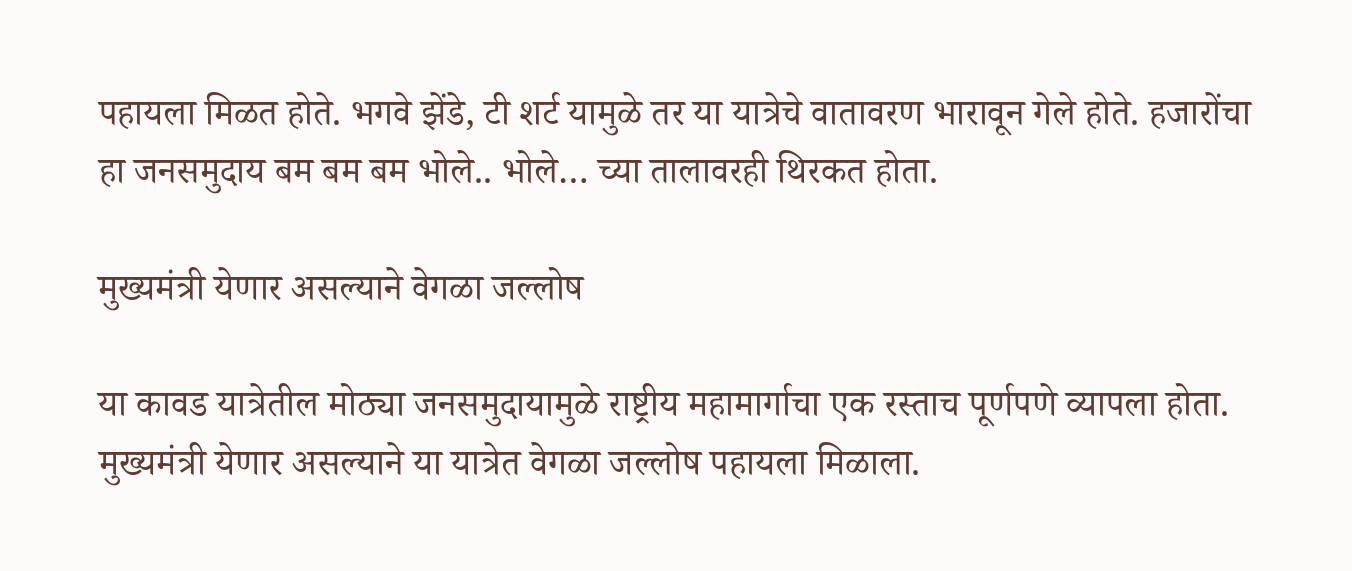पहायला मिळत होते. भगवे झेंडे, टी शर्ट यामुळे तर या यात्रेचे वातावरण भारावून गेले होते. हजारोंचा हा जनसमुदाय बम बम बम भोले.. भोले… च्या तालावरही थिरकत होता.

मुख्यमंत्री येणार असल्याने वेगळा जल्लोष

या कावड यात्रेतील मोठ्या जनसमुदायामुळे राष्ट्रीय महामार्गाचा एक रस्ताच पूर्णपणे व्यापला होता. मुख्यमंत्री येणार असल्याने या यात्रेत वेगळा जल्लोष पहायला मिळाला.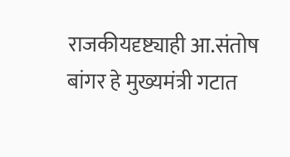राजकीयदृष्ट्याही आ.संतोष बांगर हे मुख्यमंत्री गटात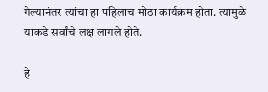गेल्यानंतर त्यांचा हा पहिलाच मोठा कार्यक्रम होता. त्यामुळे याकडे सर्वांचे लक्ष लागले होते.

हे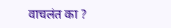वाचलंत का ?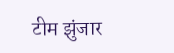टीम झुंजार